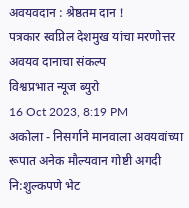अवयवदान : श्रेष्ठतम दान !
पत्रकार स्वप्निल देशमुख यांचा मरणोत्तर अवयव दानाचा संकल्प
विश्वप्रभात न्यूज ब्युरो
16 Oct 2023, 8:19 PM
अकोला - निसर्गाने मानवाला अवयवांच्या रूपात अनेक मौल्यवान गोष्टी अगदी नि:शुल्कपणे भेट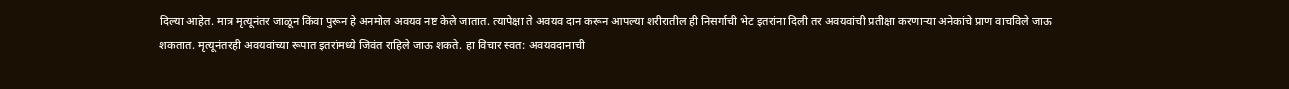दिल्या आहेत. मात्र मृत्यूनंतर जाळून किंवा पुरून हे अनमोल अवयव नष्ट केले जातात. त्यापेक्षा ते अवयव दान करून आपल्या शरीरातील ही निसर्गाची भेट इतरांना दिली तर अवयवांची प्रतीक्षा करणाऱ्या अनेकांचे प्राण वाचविले जाऊ शकतात. मृत्यूनंतरही अवयवांच्या रूपात इतरांमध्ये जिवंत राहिले जाऊ शकते. हा विचार स्वत: अवयवदानाची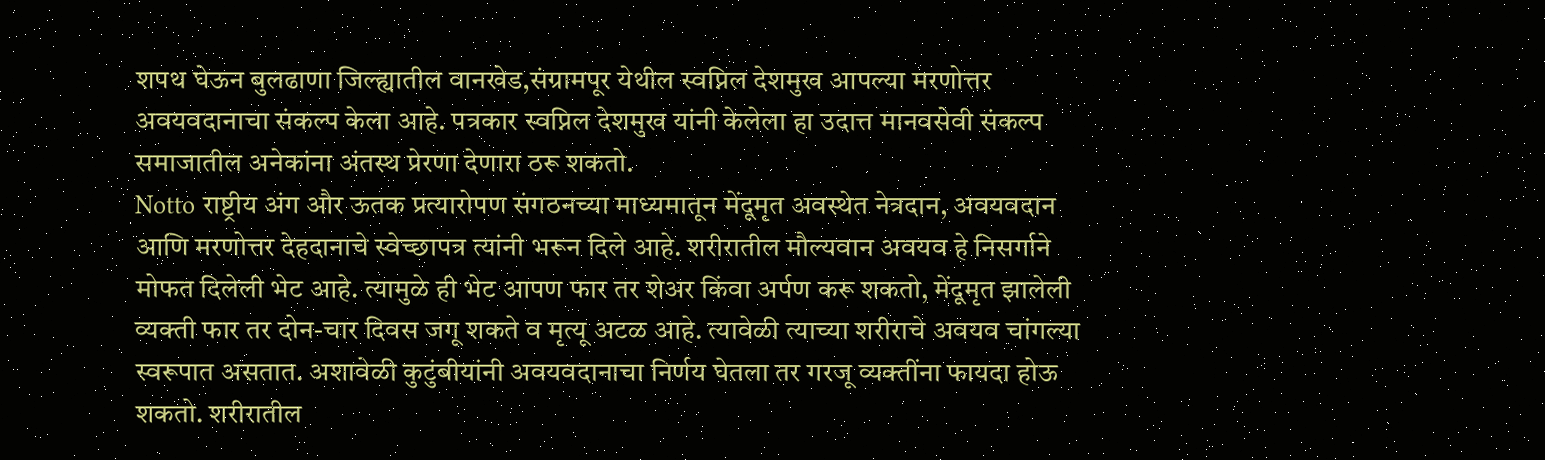शपथ घेऊन बुलढाणा जिल्ह्यातील वानखेड,संग्रामपूर येथील स्वप्निल देशमुख आपल्या मरणोत्तर अवयवदानाचा संकल्प केला आहे. पत्रकार स्वप्निल देशमुख यांनी केलेला हा उदात्त मानवसेवी संकल्प समाजातील अनेकांना अंतस्थ प्रेरणा देणारा ठरू शकतो.
Notto राष्ट्रीय अंग और ऊतक प्रत्यारोपण संगठनच्या माध्यमातून मेंदूमृत अवस्थेत नेत्रदान, अवयवदान आणि मरणोत्तर देहदानाचे स्वेच्छापत्र त्यांनी भरून दिले आहे. शरीरातील मौल्यवान अवयव हे निसर्गाने मोफत दिलेली भेट आहे. त्यामुळे ही भेट आपण फार तर शेअर किंवा अर्पण करू शकतो, मेंदूमृत झालेली व्यक्ती फार तर दोन-चार दिवस जगू शकते व मृत्यू अटळ आहे. त्यावेळी त्याच्या शरीराचे अवयव चांगल्या स्वरूपात असतात. अशावेळी कुटुंबीयांनी अवयवदानाचा निर्णय घेतला तर गरजू व्यक्तींना फायदा होऊ शकतो. शरीरातील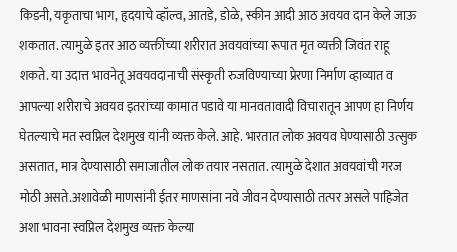किडनी, यकृताचा भाग, हृदयाचे व्हॉल्व, आतडे, डोळे, स्कीन आदी आठ अवयव दान केले जाऊ शकतात. त्यामुळे इतर आठ व्यक्तींच्या शरीरात अवयवांच्या रूपात मृत व्यक्ती जिवंत राहू शकते. या उदात्त भावनेतू अवयवदानाची संस्कृती रुजविण्याच्या प्रेरणा निर्माण व्हाव्यात व आपल्या शरीराचे अवयव इतरांच्या कामात पडावे या मानवतावादी विचारातून आपण हा निर्णय घेतल्याचे मत स्वप्निल देशमुख यांनी व्यक्त केले. आहे. भारतात लोक अवयव घेण्यासाठी उत्सुक असतात, मात्र देण्यासाठी समाजातील लोक तयार नसतात. त्यामुळे देशात अवयवांची गरज मोठी असते.अशावेळी माणसांनी ईतर माणसांना नवे जीवन देण्यासाठी तत्पर असले पाहिजेत अशा भावना स्वप्निल देशमुख व्यक्त केल्या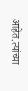आहेत.त्यांच्या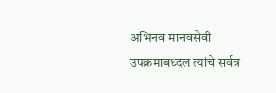अभिनव मानवसेवी उपक्रमाबध्दल त्यांचे सर्वत्र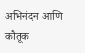अभिनंदन आणि कौतूक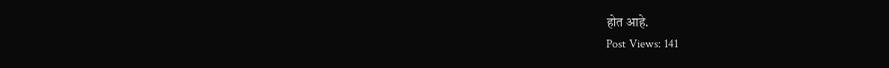होत आहे.
Post Views: 141